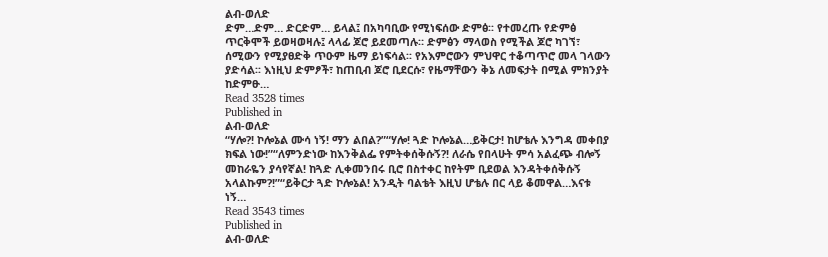ልብ-ወለድ
ድም…ድም… ድርድም… ይላል፤ በአካባቢው የሚነፍሰው ድምፅ፡፡ የተመረጡ የድምፅ ጥርቅሞች ይወዛወዛሉ፤ ላላፊ ጆሮ ይደመጣሉ። ድምፅን ማላወስ የሚችል ጆሮ ካገኘ፣ ሰሚውን የሚያፀድቅ ጥዑም ዜማ ይነፍሳል፡፡ የአእምሮውን ምህዋር ተቆጣጥሮ መላ ገላውን ያድሳል፡፡ እነዚህ ድምፆች፣ ከጠቢብ ጆሮ ቢደርሱ፣ የዜማቸውን ቅኔ ለመፍታት በሚል ምክንያት ከድምፁ…
Read 3528 times
Published in
ልብ-ወለድ
“ሃሎ?! ኮሎኔል ሙሳ ነኝ! ማን ልበል?”“ሃሎ! ጓድ ኮሎኔል…ይቅርታ! ከሆቴሉ እንግዳ መቀበያ ክፍል ነው!”“ለምንድነው ከእንቅልፌ የምትቀሰቅሱኝ?! ለራሴ የበላሁት ምሳ አልፈጭ ብሎኝ መከራዬን ያሳየኛል! ከጓድ ሊቀመንበሩ ቢሮ በስተቀር ከየትም ቢደወል እንዳትቀሰቅሱኝ አላልኩም?!”“ይቅርታ ጓድ ኮሎኔል! አንዲት ባልቴት እዚህ ሆቴሉ በር ላይ ቆመዋል…እናቱ ነኝ…
Read 3543 times
Published in
ልብ-ወለድ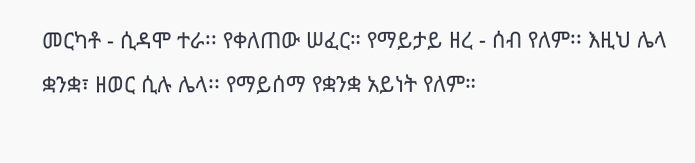መርካቶ - ሲዳሞ ተራ፡፡ የቀለጠው ሠፈር። የማይታይ ዘረ - ሰብ የለም፡፡ እዚህ ሌላ ቋንቋ፣ ዘወር ሲሉ ሌላ፡፡ የማይሰማ የቋንቋ አይነት የለም።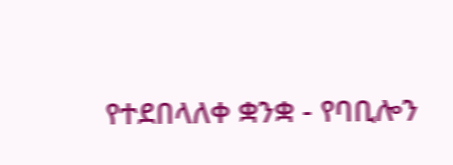የተደበላለቀ ቋንቋ - የባቢሎን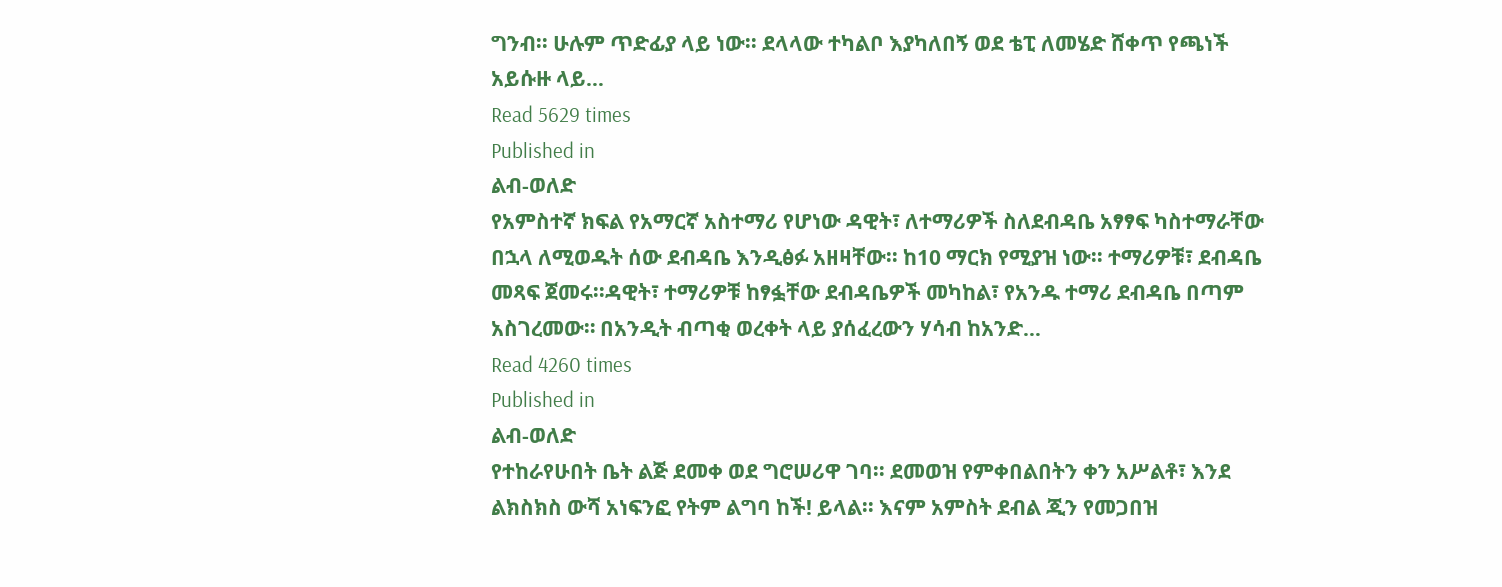ግንብ፡፡ ሁሉም ጥድፊያ ላይ ነው፡፡ ደላላው ተካልቦ እያካለበኝ ወደ ቴፒ ለመሄድ ሸቀጥ የጫነች አይሱዙ ላይ…
Read 5629 times
Published in
ልብ-ወለድ
የአምስተኛ ክፍል የአማርኛ አስተማሪ የሆነው ዳዊት፣ ለተማሪዎች ስለደብዳቤ አፃፃፍ ካስተማራቸው በኋላ ለሚወዱት ሰው ደብዳቤ እንዲፅፉ አዘዛቸው፡፡ ከ10 ማርክ የሚያዝ ነው፡፡ ተማሪዎቹ፣ ደብዳቤ መጻፍ ጀመሩ፡፡ዳዊት፣ ተማሪዎቹ ከፃፏቸው ደብዳቤዎች መካከል፣ የአንዱ ተማሪ ደብዳቤ በጣም አስገረመው። በአንዲት ብጣቂ ወረቀት ላይ ያሰፈረውን ሃሳብ ከአንድ…
Read 4260 times
Published in
ልብ-ወለድ
የተከራየሁበት ቤት ልጅ ደመቀ ወደ ግሮሠሪዋ ገባ፡፡ ደመወዝ የምቀበልበትን ቀን አሥልቶ፣ እንደ ልክስክስ ውሻ አነፍንፎ የትም ልግባ ከች! ይላል፡፡ እናም አምስት ደብል ጂን የመጋበዝ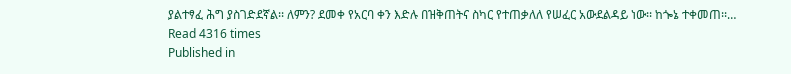ያልተፃፈ ሕግ ያስገድደኛል፡፡ ለምን? ደመቀ የአርባ ቀን እድሉ በዝቅጠትና ስካር የተጠቃለለ የሠፈር አውደልዳይ ነው፡፡ ከጐኔ ተቀመጠ፡፡…
Read 4316 times
Published in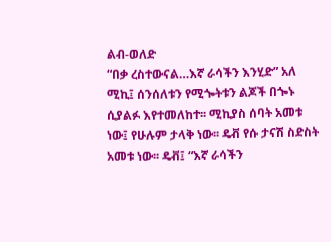ልብ-ወለድ
“በቃ ረስተውናል…እኛ ራሳችን እንሂድ” አለ ሚኪ፤ ሰንሰለቱን የሚጐትቱን ልጆች በጐኑ ሲያልፉ እየተመለከተ፡፡ ሚኪያስ ሰባት አመቱ ነው፤ የሁሉም ታላቅ ነው፡፡ ዴቭ የሱ ታናሽ ስድስት አመቱ ነው፡፡ ዴቭ፤ “እኛ ራሳችን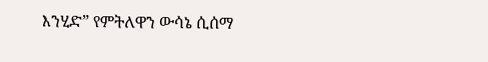እንሂድ” የምትለዋን ውሳኔ ሲሰማ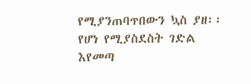የሚያንጠባጥበውን ኳስ ያዘ፡፡ የሆነ የሚያስደስት ገድል እየመጣ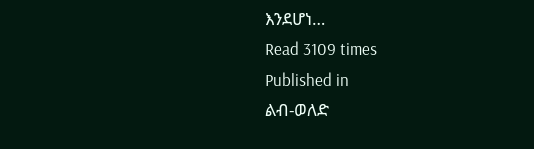እንደሆነ…
Read 3109 times
Published in
ልብ-ወለድ